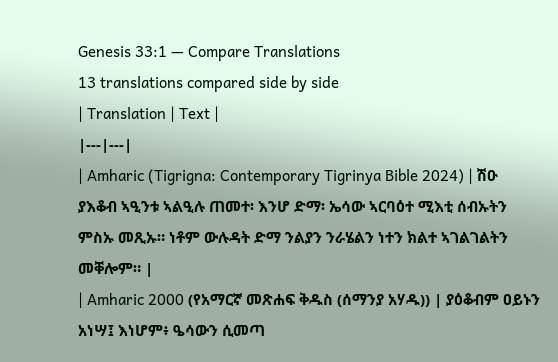Genesis 33:1 — Compare Translations
13 translations compared side by side
| Translation | Text |
|---|---|
| Amharic (Tigrigna: Contemporary Tigrinya Bible 2024) | ሽዑ ያእቆብ ኣዒንቱ ኣልዒሉ ጠመተ፡ እንሆ ድማ፡ ኤሳው ኣርባዕተ ሚእቲ ሰብኡትን ምስኡ መጺኡ። ነቶም ውሉዳት ድማ ንልያን ንራሄልን ነተን ክልተ ኣገልገልትን መቐሎም። |
| Amharic 2000 (የአማርኛ መጽሐፍ ቅዱስ (ሰማንያ አሃዱ)) | ያዕቆብም ዐይኑን አነሣ፤ እነሆም፥ ዔሳውን ሲመጣ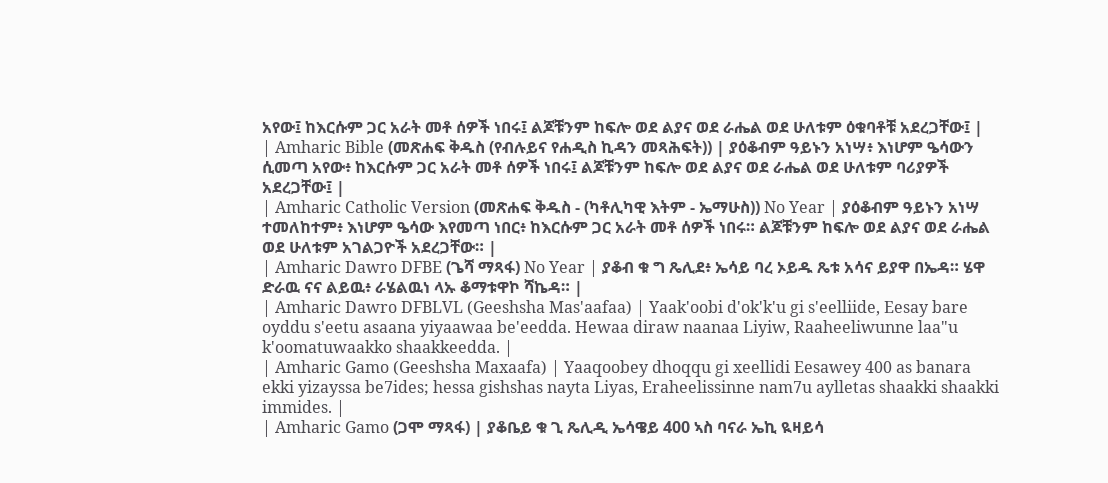አየው፤ ከእርሱም ጋር አራት መቶ ሰዎች ነበሩ፤ ልጆቹንም ከፍሎ ወደ ልያና ወደ ራሔል ወደ ሁለቱም ዕቁባቶቹ አደረጋቸው፤ |
| Amharic Bible (መጽሐፍ ቅዱስ (የብሉይና የሐዲስ ኪዳን መጻሕፍት)) | ያዕቆብም ዓይኑን አነሣ፥ እነሆም ዔሳውን ሲመጣ አየው፥ ከእርሱም ጋር አራት መቶ ሰዎች ነበሩ፤ ልጆቹንም ከፍሎ ወደ ልያና ወደ ራሔል ወደ ሁለቱም ባሪያዎች አደረጋቸው፤ |
| Amharic Catholic Version (መጽሐፍ ቅዱስ - (ካቶሊካዊ እትም - ኤማሁስ)) No Year | ያዕቆብም ዓይኑን አነሣ ተመለከተም፥ እነሆም ዔሳው እየመጣ ነበር፥ ከእርሱም ጋር አራት መቶ ሰዎች ነበሩ። ልጆቹንም ከፍሎ ወደ ልያና ወደ ራሔል ወደ ሁለቱም አገልጋዮች አደረጋቸው። |
| Amharic Dawro DFBE (ጌሻ ማጻፋ) No Year | ያቆብ ቁ ግ ጼሊደ፥ ኤሳይ ባረ ኦይዱ ጼቱ አሳና ይያዋ በኤዳ። ሄዋ ድራዉ ናና ልይዉ፥ ራሄልዉነ ላኡ ቆማቱዋኮ ሻኬዳ። |
| Amharic Dawro DFBLVL (Geeshsha Mas'aafaa) | Yaak'oobi d'ok'k'u gi s'eelliide, Eesay bare oyddu s'eetu asaana yiyaawaa be'eedda. Hewaa diraw naanaa Liyiw, Raaheeliwunne laa"u k'oomatuwaakko shaakkeedda. |
| Amharic Gamo (Geeshsha Maxaafa) | Yaaqoobey dhoqqu gi xeellidi Eesawey 400 as banara ekki yizayssa be7ides; hessa gishshas nayta Liyas, Eraheelissinne nam7u aylletas shaakki shaakki immides. |
| Amharic Gamo (ጋሞ ማጻፋ) | ያቆቤይ ቁ ጊ ጼሊዲ ኤሳዌይ 400 ኣስ ባናራ ኤኪ ዪዛይሳ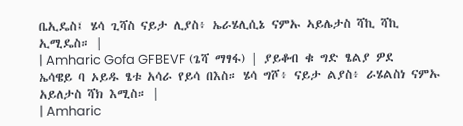ቤኢዴስ፤ ሄሳ ጊሻስ ናይታ ሊያስ፥ ኤራሄሊሲኔ ናምኡ ኣይሌታስ ሻኪ ሻኪ ኢሚዴስ። |
| Amharic Gofa GFBEVF (ጌሻ ማፃፋ) | ያይቆብ ቁ ግድ ፄልያ ዎደ ኤሳዌይ ባ ኦይዱ ፄቱ አሳራ የይሳ በእስ። ሄሳ ግሾ፥ ናይታ ልያስ፥ ራሄልስነ ናምኡ አይለታስ ሻክ እሚስ። |
| Amharic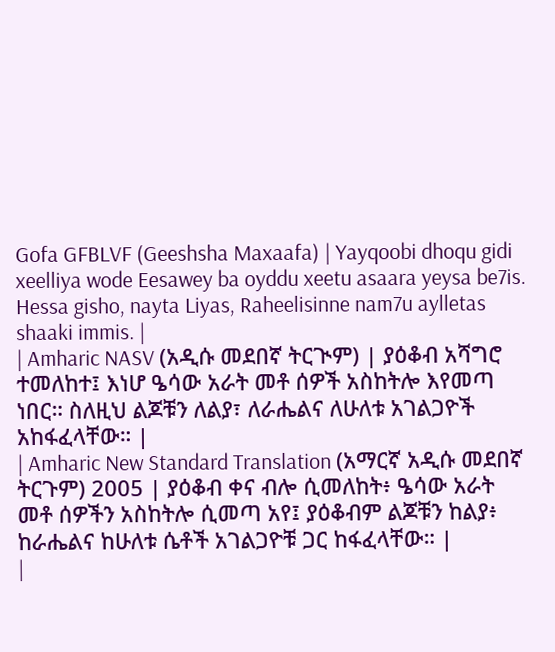Gofa GFBLVF (Geeshsha Maxaafa) | Yayqoobi dhoqu gidi xeelliya wode Eesawey ba oyddu xeetu asaara yeysa be7is. Hessa gisho, nayta Liyas, Raheelisinne nam7u aylletas shaaki immis. |
| Amharic NASV (አዲሱ መደበኛ ትርጒም) | ያዕቆብ አሻግሮ ተመለከተ፤ እነሆ ዔሳው አራት መቶ ሰዎች አስከትሎ እየመጣ ነበር። ስለዚህ ልጆቹን ለልያ፣ ለራሔልና ለሁለቱ አገልጋዮች አከፋፈላቸው። |
| Amharic New Standard Translation (አማርኛ አዲሱ መደበኛ ትርጉም) 2005 | ያዕቆብ ቀና ብሎ ሲመለከት፥ ዔሳው አራት መቶ ሰዎችን አስከትሎ ሲመጣ አየ፤ ያዕቆብም ልጆቹን ከልያ፥ ከራሔልና ከሁለቱ ሴቶች አገልጋዮቹ ጋር ከፋፈላቸው። |
|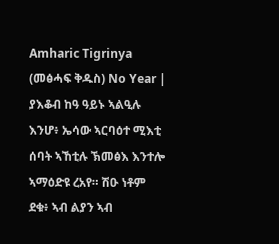Amharic Tigrinya (መፅሓፍ ቅዱስ) No Year | ያእቆብ ከዓ ዓይኑ ኣልዒሉ እንሆ፥ ኤሳው ኣርባዕተ ሚእቲ ሰባት ኣኸቲሉ ኽመፅእ እንተሎ ኣማዕድዩ ረአየ። ሽዑ ነቶም ደቁ፥ ኣብ ልያን ኣብ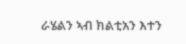ራሄልን ኣብ ክልቲአን እተን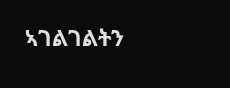ኣገልገልትን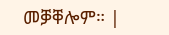መቓቐሎም። |